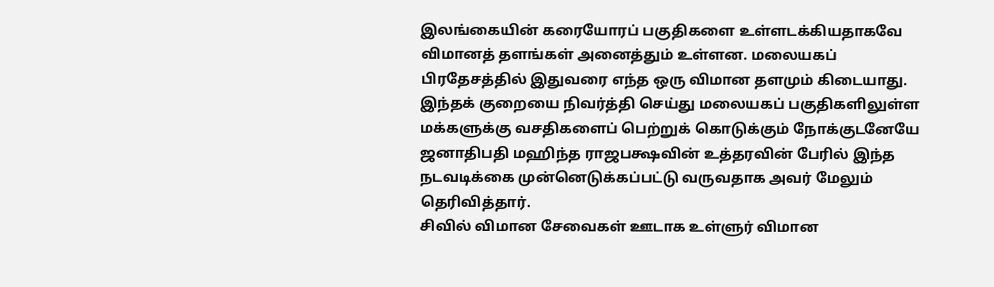இலங்கையின் கரையோரப் பகுதிகளை உள்ளடக்கியதாகவே விமானத் தளங்கள் அனைத்தும் உள்ளன. மலையகப் பிரதேசத்தில் இதுவரை எந்த ஒரு விமான தளமும் கிடையாது.
இந்தக் குறையை நிவர்த்தி செய்து மலையகப் பகுதிகளிலுள்ள மக்களுக்கு வசதிகளைப் பெற்றுக் கொடுக்கும் நோக்குடனேயே ஜனாதிபதி மஹிந்த ராஜபக்ஷவின் உத்தரவின் பேரில் இந்த நடவடிக்கை முன்னெடுக்கப்பட்டு வருவதாக அவர் மேலும் தெரிவித்தார்.
சிவில் விமான சேவைகள் ஊடாக உள்ளுர் விமான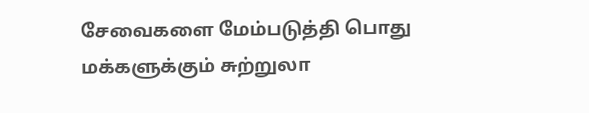சேவைகளை மேம்படுத்தி பொது மக்களுக்கும் சுற்றுலா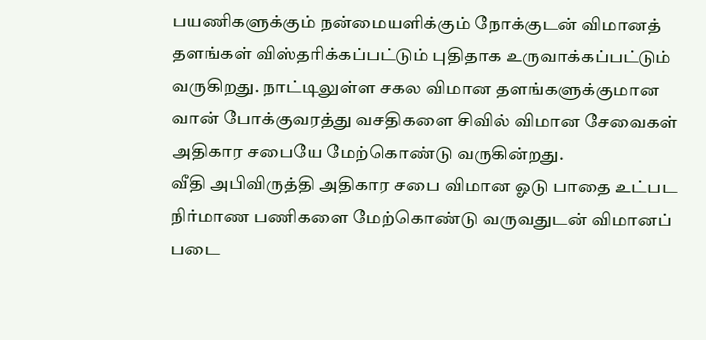பயணிகளுக்கும் நன்மையளிக்கும் நோக்குடன் விமானத் தளங்கள் விஸ்தரிக்கப்பட்டும் புதிதாக உருவாக்கப்பட்டும் வருகிறது. நாட்டிலுள்ள சகல விமான தளங்களுக்குமான வான் போக்குவரத்து வசதிகளை சிவில் விமான சேவைகள் அதிகார சபையே மேற்கொண்டு வருகின்றது.
வீதி அபிவிருத்தி அதிகார சபை விமான ஓடு பாதை உட்பட நிர்மாண பணிகளை மேற்கொண்டு வருவதுடன் விமானப் படை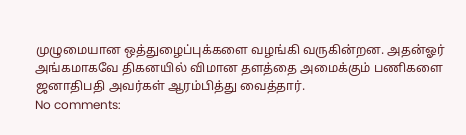முழுமையான ஒத்துழைப்புக்களை வழங்கி வருகின்றன. அதன்ஓர் அங்கமாகவே திகனயில் விமான தளத்தை அமைக்கும் பணிகளை ஜனாதிபதி அவர்கள் ஆரம்பித்து வைத்தார்.
No comments: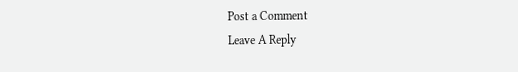Post a Comment
Leave A Reply